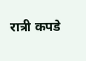रात्री कपडे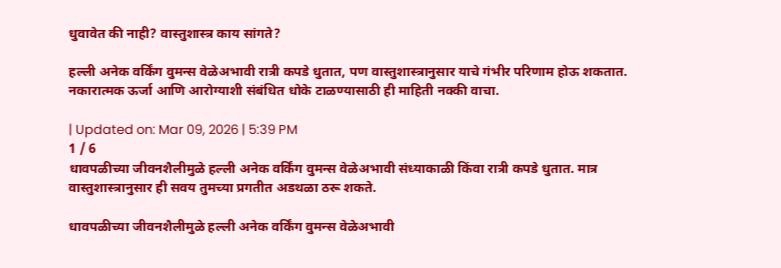धुवावेत की नाही? वास्तुशास्त्र काय सांगते?

हल्ली अनेक वर्किंग वुमन्स वेळेअभावी रात्री कपडे धुतात, पण वास्तुशास्त्रानुसार याचे गंभीर परिणाम होऊ शकतात. नकारात्मक ऊर्जा आणि आरोग्याशी संबंधित धोके टाळण्यासाठी ही माहिती नक्की वाचा.

| Updated on: Mar 09, 2026 | 5:39 PM
1 / 6
धावपळीच्या जीवनशैलीमुळे हल्ली अनेक वर्किंग वुमन्स वेळेअभावी संध्याकाळी किंवा रात्री कपडे धुतात. मात्र वास्तुशास्त्रानुसार ही सवय तुमच्या प्रगतीत अडथळा ठरू शकते.

धावपळीच्या जीवनशैलीमुळे हल्ली अनेक वर्किंग वुमन्स वेळेअभावी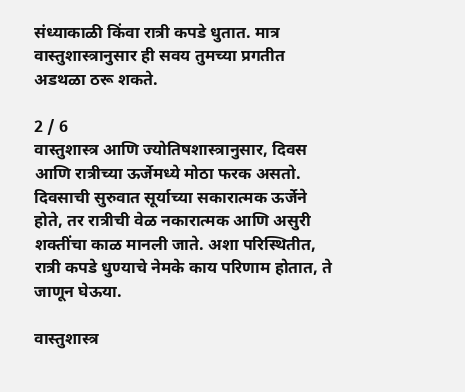संध्याकाळी किंवा रात्री कपडे धुतात. मात्र वास्तुशास्त्रानुसार ही सवय तुमच्या प्रगतीत अडथळा ठरू शकते.

2 / 6
वास्तुशास्त्र आणि ज्योतिषशास्त्रानुसार, दिवस आणि रात्रीच्या ऊर्जेमध्ये मोठा फरक असतो. दिवसाची सुरुवात सूर्याच्या सकारात्मक ऊर्जेने होते, तर रात्रीची वेळ नकारात्मक आणि असुरी शक्तींचा काळ मानली जाते. अशा परिस्थितीत, रात्री कपडे धुण्याचे नेमके काय परिणाम होतात, ते जाणून घेऊया.

वास्तुशास्त्र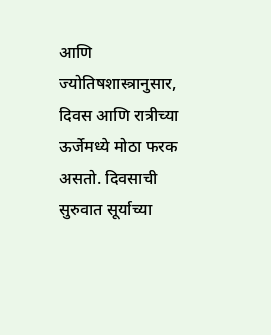आणि ज्योतिषशास्त्रानुसार, दिवस आणि रात्रीच्या ऊर्जेमध्ये मोठा फरक असतो. दिवसाची सुरुवात सूर्याच्या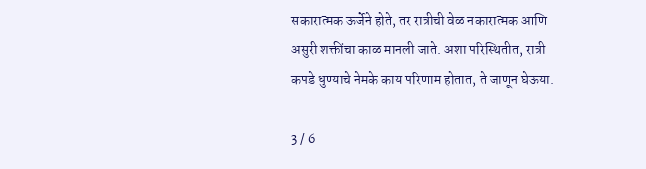सकारात्मक ऊर्जेने होते, तर रात्रीची वेळ नकारात्मक आणि असुरी शक्तींचा काळ मानली जाते. अशा परिस्थितीत, रात्री कपडे धुण्याचे नेमके काय परिणाम होतात, ते जाणून घेऊया.

3 / 6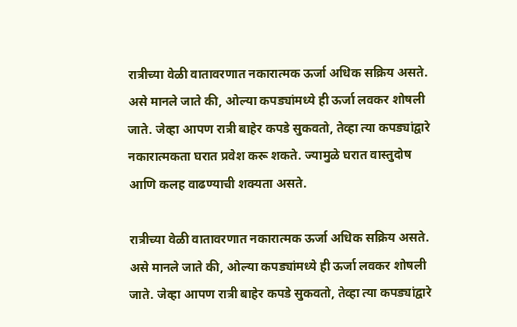रात्रीच्या वेळी वातावरणात नकारात्मक ऊर्जा अधिक सक्रिय असते. असे मानले जाते की, ओल्या कपड्यांमध्ये ही ऊर्जा लवकर शोषली जाते. जेव्हा आपण रात्री बाहेर कपडे सुकवतो, तेव्हा त्या कपड्यांद्वारे नकारात्मकता घरात प्रवेश करू शकते. ज्यामुळे घरात वास्तुदोष आणि कलह वाढण्याची शक्यता असते.

रात्रीच्या वेळी वातावरणात नकारात्मक ऊर्जा अधिक सक्रिय असते. असे मानले जाते की, ओल्या कपड्यांमध्ये ही ऊर्जा लवकर शोषली जाते. जेव्हा आपण रात्री बाहेर कपडे सुकवतो, तेव्हा त्या कपड्यांद्वारे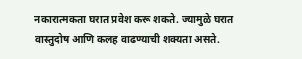नकारात्मकता घरात प्रवेश करू शकते. ज्यामुळे घरात वास्तुदोष आणि कलह वाढण्याची शक्यता असते.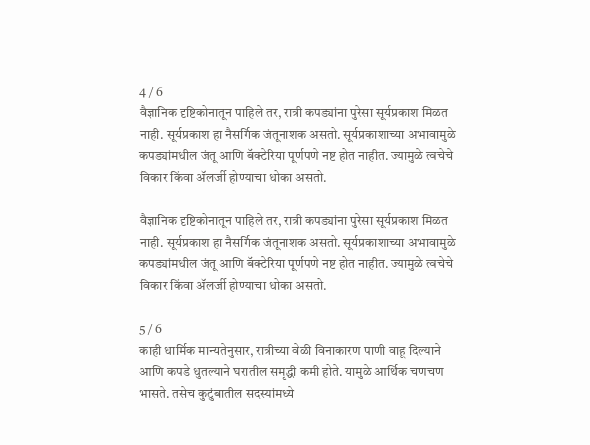4 / 6
वैज्ञानिक दृष्टिकोनातून पाहिले तर, रात्री कपड्यांना पुरेसा सूर्यप्रकाश मिळत नाही. सूर्यप्रकाश हा नैसर्गिक जंतूनाशक असतो. सूर्यप्रकाशाच्या अभावामुळे कपड्यांमधील जंतू आणि बॅक्टेरिया पूर्णपणे नष्ट होत नाहीत. ज्यामुळे त्वचेचे विकार किंवा ॲलर्जी होण्याचा धोका असतो.

वैज्ञानिक दृष्टिकोनातून पाहिले तर, रात्री कपड्यांना पुरेसा सूर्यप्रकाश मिळत नाही. सूर्यप्रकाश हा नैसर्गिक जंतूनाशक असतो. सूर्यप्रकाशाच्या अभावामुळे कपड्यांमधील जंतू आणि बॅक्टेरिया पूर्णपणे नष्ट होत नाहीत. ज्यामुळे त्वचेचे विकार किंवा ॲलर्जी होण्याचा धोका असतो.

5 / 6
काही धार्मिक मान्यतेनुसार, रात्रीच्या वेळी विनाकारण पाणी वाहू दिल्याने आणि कपडे धुतल्याने घरातील समृद्धी कमी होते. यामुळे आर्थिक चणचण भासते. तसेच कुटुंबातील सदस्यांमध्ये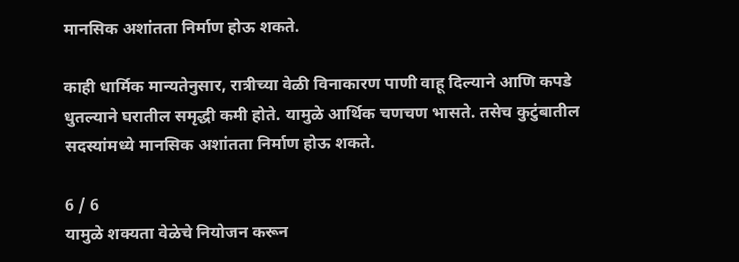मानसिक अशांतता निर्माण होऊ शकते.

काही धार्मिक मान्यतेनुसार, रात्रीच्या वेळी विनाकारण पाणी वाहू दिल्याने आणि कपडे धुतल्याने घरातील समृद्धी कमी होते. यामुळे आर्थिक चणचण भासते. तसेच कुटुंबातील सदस्यांमध्ये मानसिक अशांतता निर्माण होऊ शकते.

6 / 6
यामुळे शक्यता वेळेचे नियोजन करून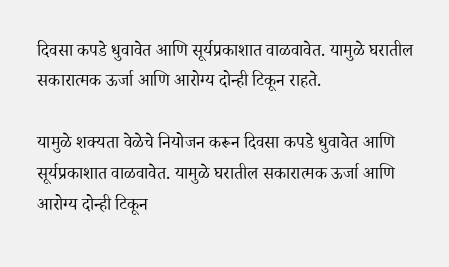दिवसा कपडे धुवावेत आणि सूर्यप्रकाशात वाळवावेत. यामुळे घरातील सकारात्मक ऊर्जा आणि आरोग्य दोन्ही टिकून राहते.

यामुळे शक्यता वेळेचे नियोजन करून दिवसा कपडे धुवावेत आणि सूर्यप्रकाशात वाळवावेत. यामुळे घरातील सकारात्मक ऊर्जा आणि आरोग्य दोन्ही टिकून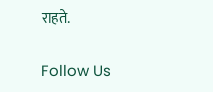राहते.

Follow Us